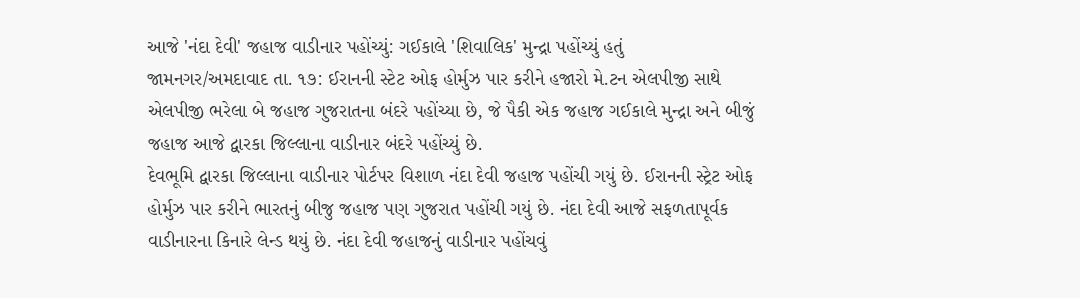આજે 'નંદા દેવી' જહાજ વાડીનાર પહોંચ્યું: ગઈકાલે 'શિવાલિક' મુન્દ્રા પહોંચ્યું હતું
જામનગર/અમદાવાદ તા. ૧૭: ઈરાનની સ્ટેટ ઓફ હોર્મુઝ પાર કરીને હજારો મે.ટન એલપીજી સાથે એલપીજી ભરેલા બે જહાજ ગુજરાતના બંદરે પહોંચ્યા છે, જે પૈકી એક જહાજ ગઈકાલે મુન્દ્રા અને બીજું જહાજ આજે દ્વારકા જિલ્લાના વાડીનાર બંદરે પહોંચ્યું છે.
દેવભૂમિ દ્વારકા જિલ્લાના વાડીનાર પોર્ટપર વિશાળ નંદા દેવી જહાજ પહોંચી ગયું છે. ઈરાનની સ્ટ્રેટ ઓફ હોર્મુઝ પાર કરીને ભારતનું બીજુ જહાજ પણ ગુજરાત પહોંચી ગયું છે. નંદા દેવી આજે સફળતાપૂર્વક વાડીનારના કિનારે લેન્ડ થયું છે. નંદા દેવી જહાજનું વાડીનાર પહોંચવું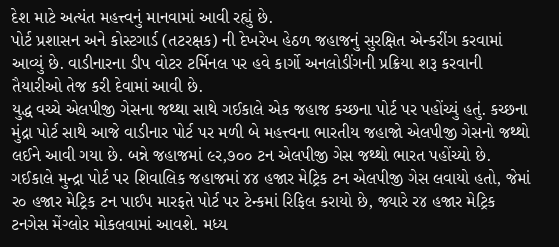દેશ માટે અત્યંત મહત્ત્વનું માનવામાં આવી રહ્યું છે.
પોર્ટ પ્રશાસન અને કોસ્ટગાર્ડ (તટરક્ષક) ની દેખરેખ હેઠળ જહાજનું સુરક્ષિત એન્કરીંગ કરવામાં આવ્યું છે. વાડીનારના ડીપ વોટર ટર્મિનલ પર હવે કાર્ગો અનલોડીંગની પ્રક્રિયા શરૂ કરવાની તૈયારીઓ તેજ કરી દેવામાં આવી છે.
યુદ્ધ વચ્ચે એલપીજી ગેસના જથ્થા સાથે ગઈકાલે એક જહાજ કચ્છના પોર્ટ પર પહોંચ્યું હતું. કચ્છના મુંદ્રા પોર્ટ સાથે આજે વાડીનાર પોર્ટ પર મળી બે મહત્ત્વના ભારતીય જહાજો એલપીજી ગેસનો જથ્થો લઈને આવી ગયા છે. બન્ને જહાજમાં ૯ર,૭૦૦ ટન એલપીજી ગેસ જથ્થો ભારત પહોંચ્યો છે.
ગઈકાલે મુન્દ્રા પોર્ટ પર શિવાલિક જહાજમાં ૪૪ હજાર મેટ્રિક ટન એલપીજી ગેસ લવાયો હતો, જેમાં ર૦ હજાર મેટ્રિક ટન પાઈપ મારફતે પોર્ટ પર ટેન્કમાં રિફિલ કરાયો છે, જ્યારે ર૪ હજાર મેટ્રિક ટનગેસ મેંગ્લોર મોકલવામાં આવશે. મધ્ય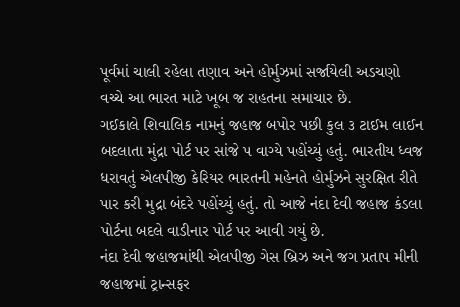પૂર્વમાં ચાલી રહેલા તણાવ અને હોર્મુઝમાં સર્જાયેલી અડચણો વચ્ચે આ ભારત માટે ખૂબ જ રાહતના સમાચાર છે.
ગઈકાલે શિવાલિક નામનું જહાજ બપોર પછી કુલ ૩ ટાઈમ લાઈન બદલાતા મુંદ્રા પોર્ટ પર સાંજે પ વાગ્યે પહોંચ્યું હતું. ભારતીય ધ્વજ ધરાવતું એલપીજી કેરિયર ભારતની મહેનતે હોર્મુઝને સુરક્ષિત રીતે પાર કરી મુદ્રા બંદરે પહોંચ્યું હતું. તો આજે નંદા દેવી જહાજ કંડલા પોર્ટના બદલે વાડીનાર પોર્ટ પર આવી ગયું છે.
નંદા દેવી જહાજમાંથી એલપીજી ગેસ બ્રિઝ અને જગ પ્રતાપ મીની જહાજમાં ટ્રાન્સફર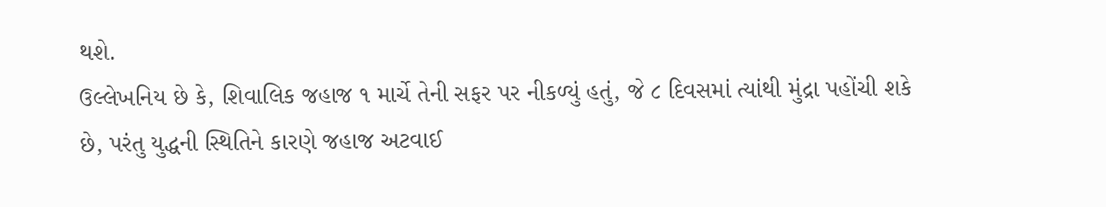થશે.
ઉલ્લેખનિય છે કે, શિવાલિક જહાજ ૧ માર્ચે તેની સફર પર નીકળ્યું હતું, જે ૮ દિવસમાં ત્યાંથી મુંદ્રા પહોંચી શકે છે, પરંતુ યુદ્ધની સ્થિતિને કારણે જહાજ અટવાઈ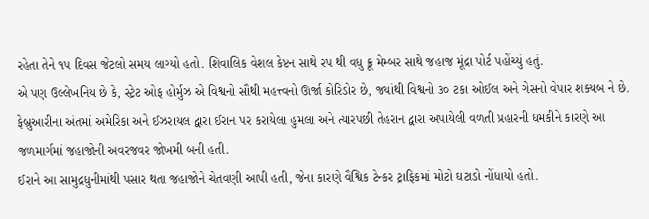રહેતા તેને ૧પ દિવસ જેટલો સમય લાગ્યો હતો. શિવાલિક વેશલ કેપ્ટન સાથે રપ થી વધુ ક્રૂ મેમ્બર સાથે જહાજ મૂંદ્રા પોર્ટ પહોંચ્યું હતું.
એ પણ ઉલ્લેખનિય છે કે, સ્ટ્રેટ ઓફ હોર્મુઝ એ વિશ્વનો સૌથી મહત્ત્વનો ઊર્જા કોરિડોર છે, જ્યાંથી વિશ્વનો ૩૦ ટકા ઓઈલ અને ગેસનો વેપાર શક્યબ ને છે. ફેબ્રુઆરીના અંતમાં અમેરિકા અને ઈઝરાયલ દ્વારા ઈરાન પર કરાયેલા હુમલા અને ત્યારપછી તેહરાન દ્વારા અપાયેલી વળતી પ્રહારની ધમકીને કારણે આ જળમાર્ગમાં જહાજોની અવરજવર જોખમી બની હતી.
ઈરાને આ સામુદ્રધુનીમાંથી પસાર થતા જહાજોને ચેતવણી આપી હતી, જેના કારણે વૈશ્વિક ટેન્કર ટ્રાફિકમાં મોટો ઘટાડો નોંધાયો હતો.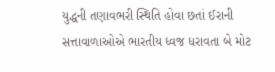યુદ્ધની તણાવભરી સ્થિતિ હોવા છતાં ઈરાની સત્તાવાળાઓએ ભારતીય ધ્વજ ધરાવતા બે મોટ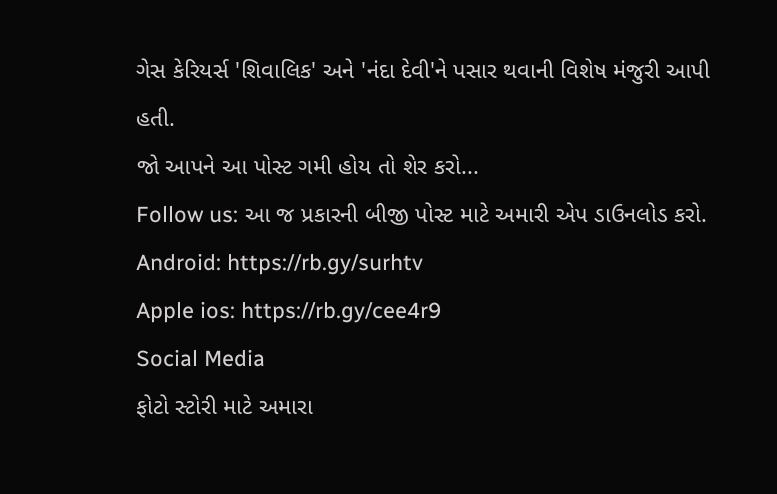ગેસ કેરિયર્સ 'શિવાલિક' અને 'નંદા દેવી'ને પસાર થવાની વિશેષ મંજુરી આપી હતી.
જો આપને આ પોસ્ટ ગમી હોય તો શેર કરો...
Follow us: આ જ પ્રકારની બીજી પોસ્ટ માટે અમારી એપ ડાઉનલોડ કરો.
Android: https://rb.gy/surhtv
Apple ios: https://rb.gy/cee4r9
Social Media
ફોટો સ્ટોરી માટે અમારા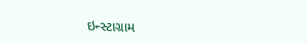ઇન્સ્ટાગ્રામ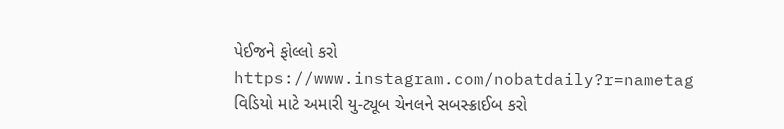પેઈજને ફોલ્લો કરો
https://www.instagram.com/nobatdaily?r=nametag
વિડિયો માટે અમારી યુ-ટ્યૂબ ચેનલને સબસ્ક્રાઈબ કરો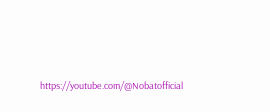https://youtube.com/@Nobatofficial